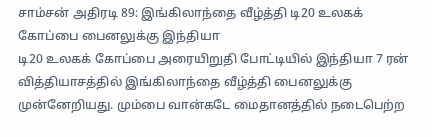சாம்சன் அதிரடி 89: இங்கிலாந்தை வீழ்த்தி டி20 உலகக் கோப்பை பைனலுக்கு இந்தியா
டி20 உலகக் கோப்பை அரையிறுதி போட்டியில் இந்தியா 7 ரன் வித்தியாசத்தில் இங்கிலாந்தை வீழ்த்தி பைனலுக்கு முன்னேறியது. மும்பை வான்கடே மைதானத்தில் நடைபெற்ற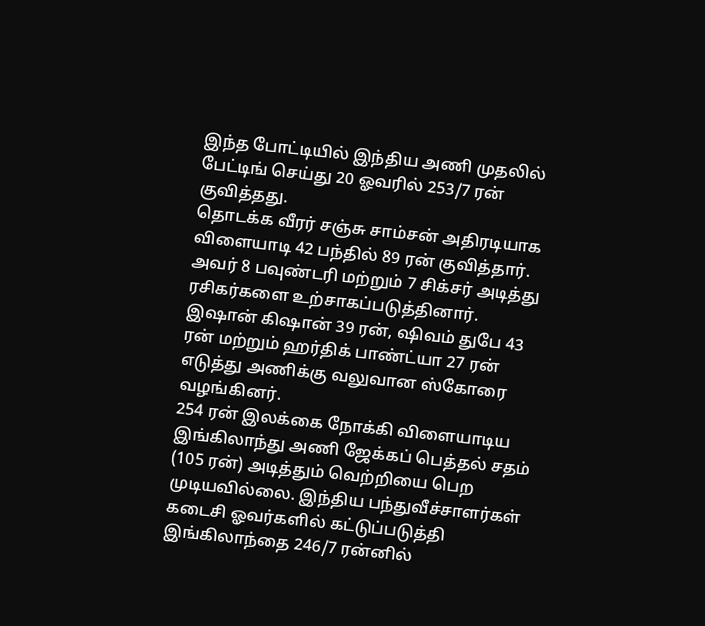இந்த போட்டியில் இந்திய அணி முதலில் பேட்டிங் செய்து 20 ஓவரில் 253/7 ரன் குவித்தது.
தொடக்க வீரர் சஞ்சு சாம்சன் அதிரடியாக விளையாடி 42 பந்தில் 89 ரன் குவித்தார். அவர் 8 பவுண்டரி மற்றும் 7 சிக்சர் அடித்து ரசிகர்களை உற்சாகப்படுத்தினார். இஷான் கிஷான் 39 ரன், ஷிவம் துபே 43 ரன் மற்றும் ஹர்திக் பாண்ட்யா 27 ரன் எடுத்து அணிக்கு வலுவான ஸ்கோரை வழங்கினர்.
254 ரன் இலக்கை நோக்கி விளையாடிய இங்கிலாந்து அணி ஜேக்கப் பெத்தல் சதம் (105 ரன்) அடித்தும் வெற்றியை பெற முடியவில்லை. இந்திய பந்துவீச்சாளர்கள் கடைசி ஓவர்களில் கட்டுப்படுத்தி இங்கிலாந்தை 246/7 ரன்னில்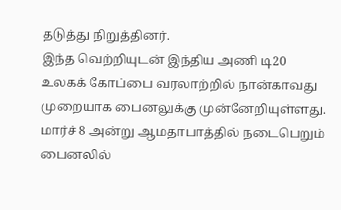தடுத்து நிறுத்தினர்.
இந்த வெற்றியுடன் இந்திய அணி டி20 உலகக் கோப்பை வரலாற்றில் நான்காவது முறையாக பைனலுக்கு முன்னேறியுள்ளது. மார்ச் 8 அன்று ஆமதாபாத்தில் நடைபெறும் பைனலில்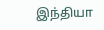இந்தியா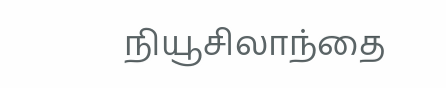நியூசிலாந்தை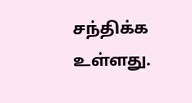சந்திக்க உள்ளது.